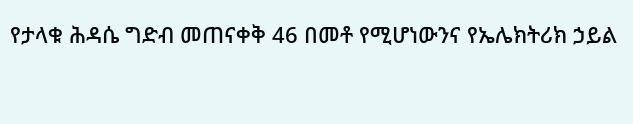የታላቁ ሕዳሴ ግድብ መጠናቀቅ 46 በመቶ የሚሆነውንና የኤሌክትሪክ ኃይል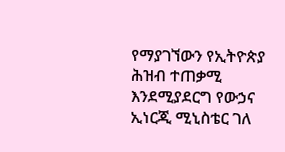የማያገኘውን የኢትዮጵያ ሕዝብ ተጠቃሚ እንደሚያደርግ የውኃና ኢነርጂ ሚኒስቴር ገለ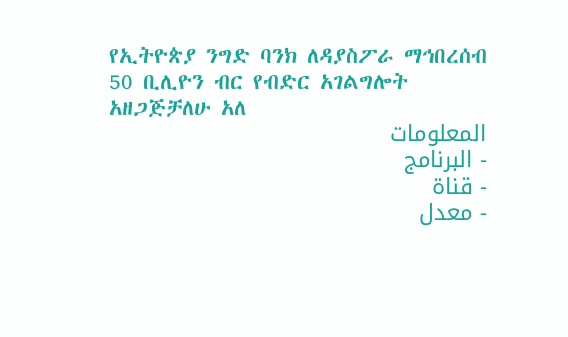የኢትዮጵያ ንግድ ባንክ ለዳያስፖራ ማኅበረሰብ 50 ቢሊዮን ብር የብድር አገልግሎት አዘጋጅቻለሁ አለ
المعلومات
- البرنامج
- قناة
- معدل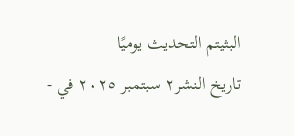البثيتم التحديث يوميًا
- تاريخ النشر٢ سبتمبر ٢٠٢٥ في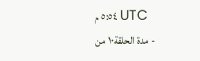٥:٥٤ م UTC
- مدة الحلقة١٠ من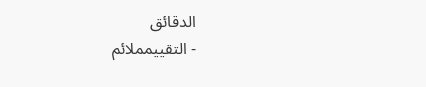الدقائق
- التقييمملائم